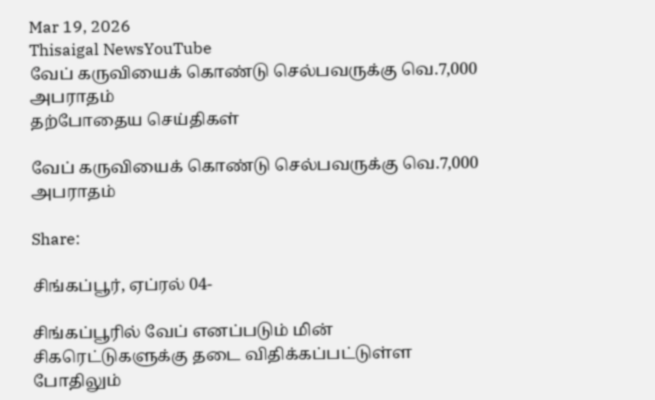Mar 19, 2026
Thisaigal NewsYouTube
வேப் கருவியைக் கொண்டு செல்பவருக்கு வெ.7,000 அபராதம்
தற்போதைய செய்திகள்

வேப் கருவியைக் கொண்டு செல்பவருக்கு வெ.7,000 அபராதம்

Share:

சிங்கப்பூர், ஏப்ரல் 04-

சிங்கப்பூரில் வேப் எனப்படும் மின் சிகரெட்டுகளுக்கு தடை விதிக்கப்பட்டுள்ள போதிலும்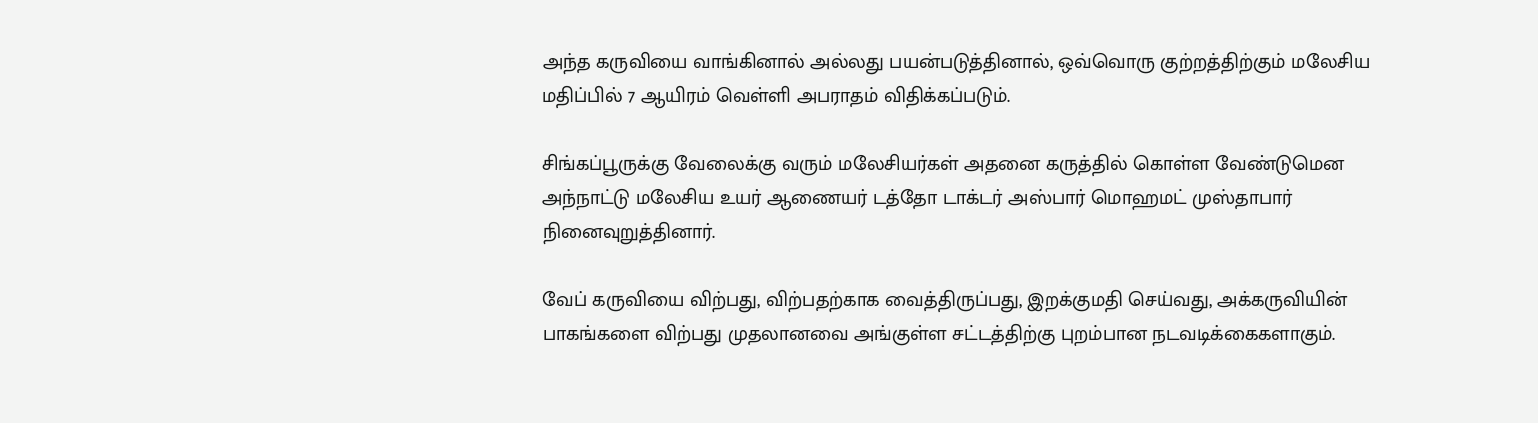அந்த கருவியை வாங்கினால் அல்லது பயன்படுத்தினால், ஒவ்வொரு குற்றத்திற்கும் மலேசிய மதிப்பில் 7 ஆயிரம் வெள்ளி அபராதம் விதிக்கப்படும்.

சிங்கப்பூருக்கு வேலைக்கு வரும் மலேசியர்கள் அதனை கருத்தில் கொள்ள வேண்டுமென அந்நாட்டு மலேசிய உயர் ஆணையர் டத்தோ டாக்டர் அஸ்பார் மொஹமட் முஸ்தாபார் நினைவுறுத்தினார்.

வேப் கருவியை விற்பது, விற்பதற்காக வைத்திருப்பது, இறக்குமதி செய்வது, அக்கருவியின் பாகங்களை விற்பது முதலானவை அங்குள்ள சட்டத்திற்கு புறம்பான நடவடிக்கைகளாகும்.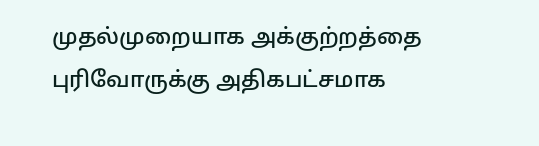முதல்முறையாக அக்குற்றத்தை புரிவோருக்கு அதிகபட்சமாக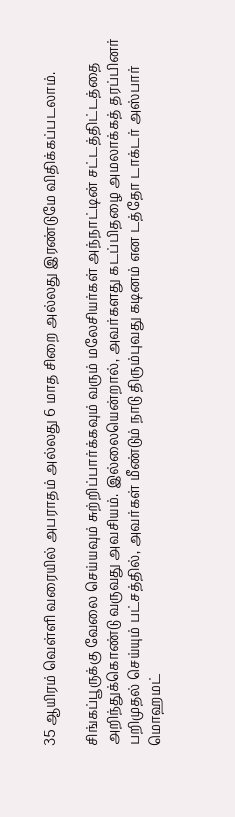35 ஆயிரம் வெள்ளி வரையில் அபராதம் அல்லது 6 மாத சிறை அல்லது இரண்டுமே விதிக்கப்படலாம்.

சிங்கப்பூருக்கு வேலை செய்யவும் சுற்றிப்பார்க்கவும் வரும் மலேசியர்கள் அந்நாட்டின் சட்டத்திட்டத்தை அறிந்துக்கொண்டு வருவது அவசியம். இல்லையென்றால், அவர்களது கடப்பிதழை அமலாக்கத் தரப்பினர் பறிமுதல் செய்யும் பட்சத்தில், அவர்கள் மீண்டும் நாடு திரும்புவது கடினம் என டத்தோ டாக்டர் அஸ்பார் மொஹமட்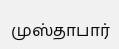முஸ்தாபார்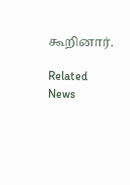கூறினார்.

Related News